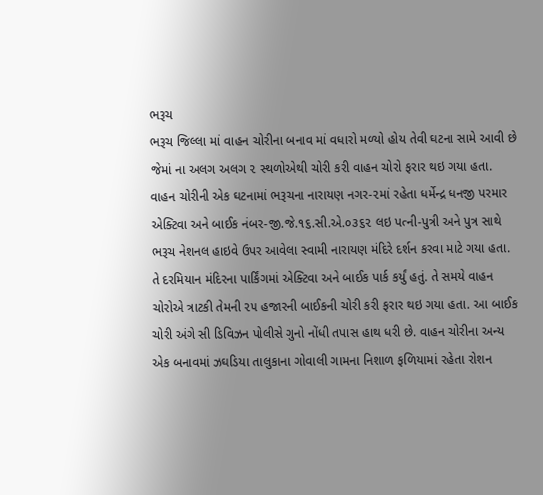ભરૂચ
ભરૂચ જિલ્લા માં વાહન ચોરીના બનાવ માં વધારો મળ્યો હોય તેવી ઘટના સામે આવી છે જેમાં ના અલગ અલગ ૨ સ્થળોએથી ચોરી કરી વાહન ચોરો ફરાર થઇ ગયા હતા. વાહન ચોરીની એક ઘટનામાં ભરૂચના નારાયણ નગર-૨માં રહેતા ધર્મેન્દ્ર ધનજી પરમાર એક્ટિવા અને બાઈક નંબર-જી.જે.૧૬.સી.એ.૦૩૬૨ લઇ પત્ની-પુત્રી અને પુત્ર સાથે ભરૂચ નેશનલ હાઇવે ઉપર આવેલા સ્વામી નારાયણ મંદિરે દર્શન કરવા માટે ગયા હતા. તે દરમિયાન મંદિરના પાર્કિંગમાં એક્ટિવા અને બાઈક પાર્ક કર્યું હતું. તે સમયે વાહન ચોરોએ ત્રાટકી તેમની ૨૫ હજારની બાઈકની ચોરી કરી ફરાર થઇ ગયા હતા. આ બાઈક ચોરી અંગે સી ડિવિઝન પોલીસે ગુનો નોંધી તપાસ હાથ ધરી છે. વાહન ચોરીના અન્ય એક બનાવમાં ઝઘડિયા તાલુકાના ગોવાલી ગામના નિશાળ ફળિયામાં રહેતા રોશન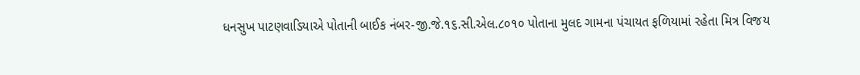ધનસુખ પાટણવાડિયાએ પોતાની બાઈક નંબર-જી.જે.૧૬.સી.એલ.૮૦૧૦ પોતાના મુલદ ગામના પંચાયત ફળિયામાં રહેતા મિત્ર વિજય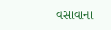વસાવાના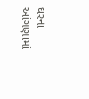ઘરના આંગણામાં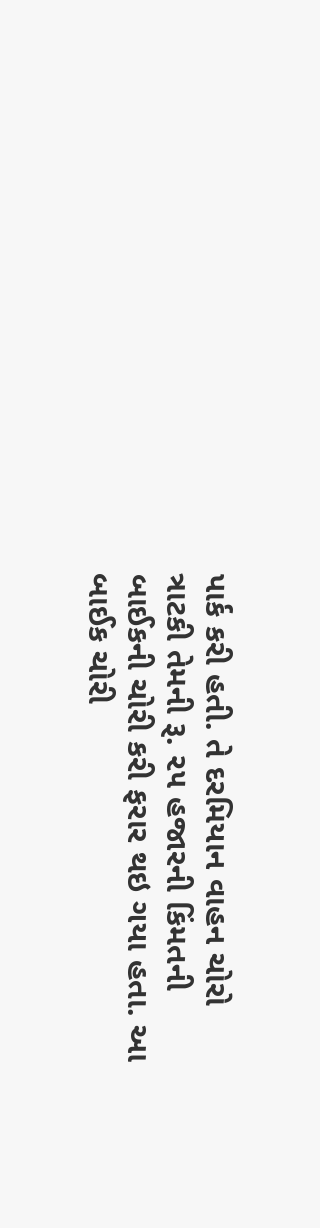પાર્ક કરી હતી. તે દરમિયાન વાહન ચોરો ત્રાટકી તેમની રૂ. ૨૫ હજારની કિંમતની બાઈકની ચોરી કરી ફરાર થઇ ગયા હતા. આ બાઈક ચોરી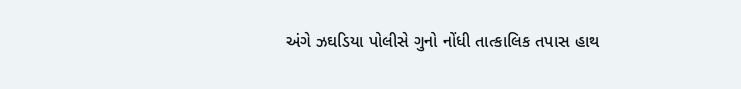અંગે ઝઘડિયા પોલીસે ગુનો નોંધી તાત્કાલિક તપાસ હાથ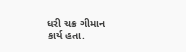ધરી ચક્ર ગીમાન કાર્ય હતા.